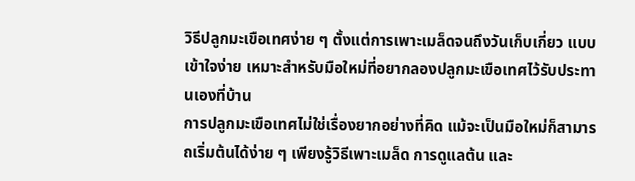วิธีปลูกมะเขือเทศง่าย ๆ ตั้งแต่การเพาะเมล็ดจนถึงวันเก็บเกี่ยว แบบเข้าใจง่าย เหมาะสำหรับมือใหม่ที่อยากลองปลูกมะเขือเทศไว้รับประทานเองที่บ้าน
การปลูกมะเขือเทศไม่ใช่เรื่องยากอย่างที่คิด แม้จะเป็นมือใหม่ก็สามารถเริ่มต้นได้ง่าย ๆ เพียงรู้วิธีเพาะเมล็ด การดูแลต้น และ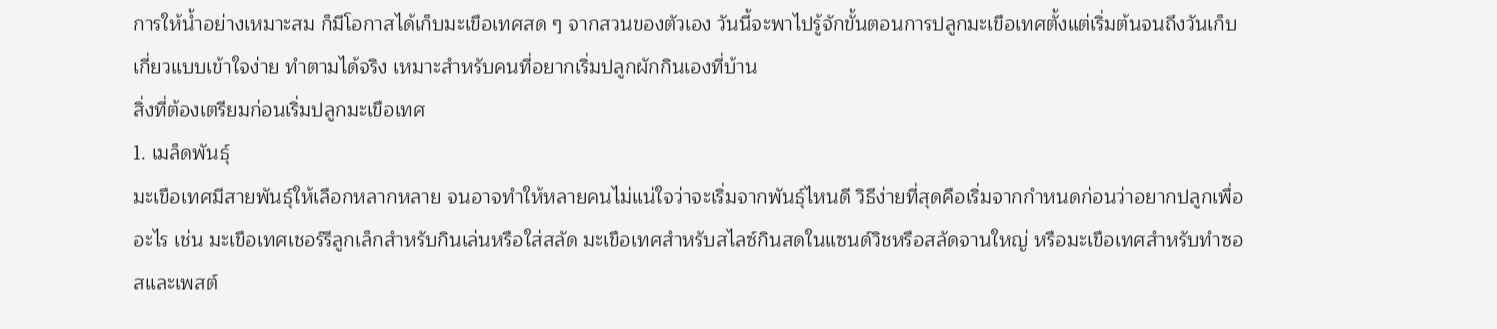การให้น้ำอย่างเหมาะสม ก็มีโอกาสได้เก็บมะเขือเทศสด ๆ จากสวนของตัวเอง วันนี้จะพาไปรู้จักขั้นตอนการปลูกมะเขือเทศตั้งแต่เริ่มต้นจนถึงวันเก็บเกี่ยวแบบเข้าใจง่าย ทำตามได้จริง เหมาะสำหรับคนที่อยากเริ่มปลูกผักกินเองที่บ้าน
สิ่งที่ต้องเตรียมก่อนเริ่มปลูกมะเขือเทศ
1. เมล็ดพันธุ์
มะเขือเทศมีสายพันธุ์ให้เลือกหลากหลาย จนอาจทำให้หลายคนไม่แน่ใจว่าจะเริ่มจากพันธุ์ไหนดี วิธีง่ายที่สุดคือเริ่มจากกำหนดก่อนว่าอยากปลูกเพื่ออะไร เช่น มะเขือเทศเชอร์รีลูกเล็กสำหรับกินเล่นหรือใส่สลัด มะเขือเทศสำหรับสไลซ์กินสดในแซนด์วิชหรือสลัดจานใหญ่ หรือมะเขือเทศสำหรับทำซอสและเพสต์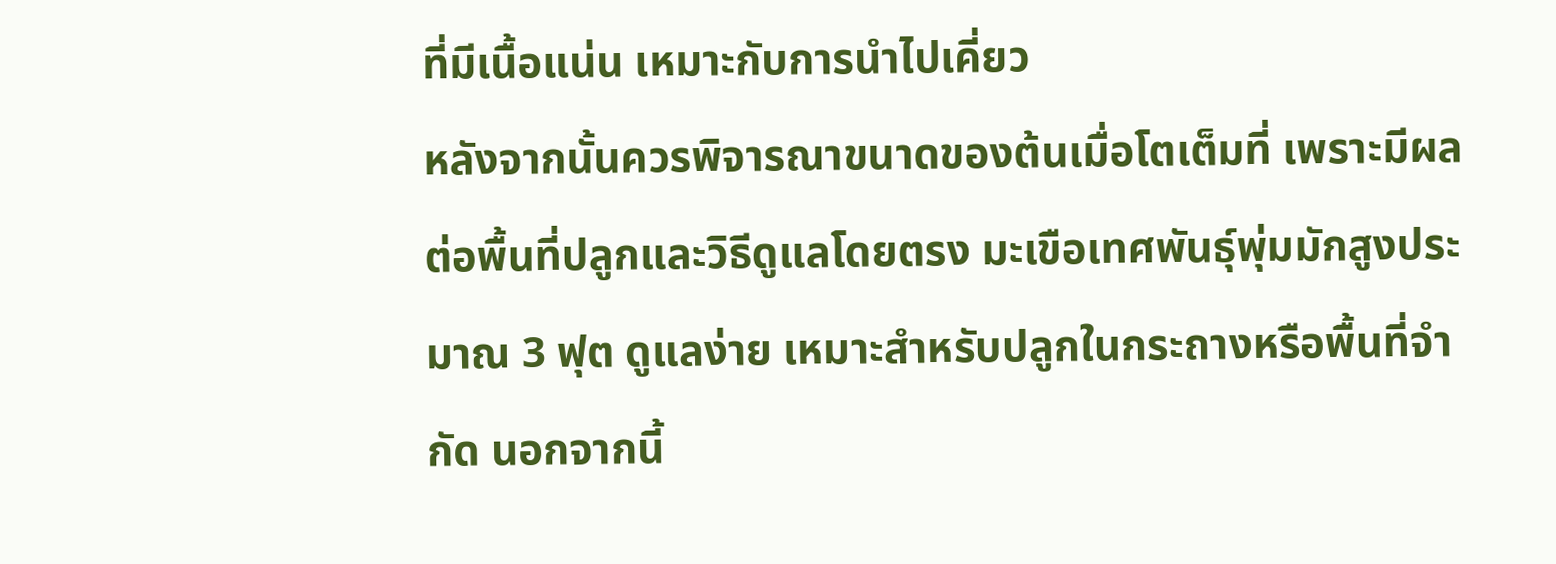ที่มีเนื้อแน่น เหมาะกับการนำไปเคี่ยว
หลังจากนั้นควรพิจารณาขนาดของต้นเมื่อโตเต็มที่ เพราะมีผลต่อพื้นที่ปลูกและวิธีดูแลโดยตรง มะเขือเทศพันธุ์พุ่มมักสูงประมาณ 3 ฟุต ดูแลง่าย เหมาะสำหรับปลูกในกระถางหรือพื้นที่จำกัด นอกจากนี้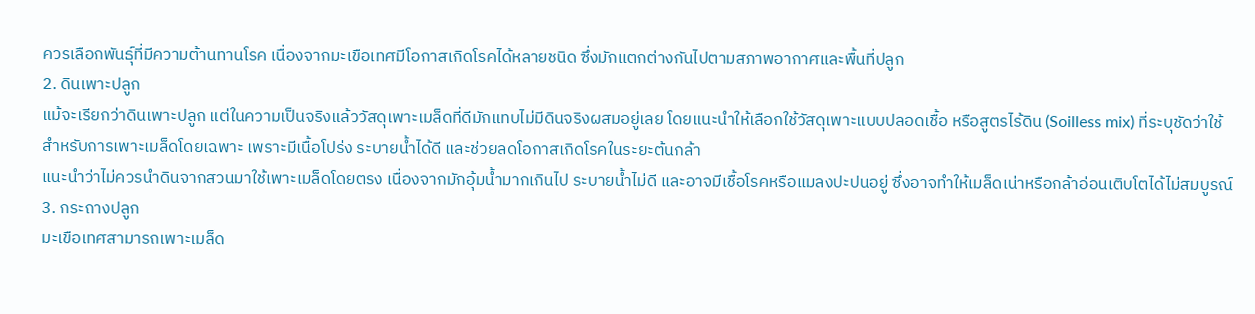ควรเลือกพันธุ์ที่มีความต้านทานโรค เนื่องจากมะเขือเทศมีโอกาสเกิดโรคได้หลายชนิด ซึ่งมักแตกต่างกันไปตามสภาพอากาศและพื้นที่ปลูก
2. ดินเพาะปลูก
แม้จะเรียกว่าดินเพาะปลูก แต่ในความเป็นจริงแล้ววัสดุเพาะเมล็ดที่ดีมักแทบไม่มีดินจริงผสมอยู่เลย โดยแนะนำให้เลือกใช้วัสดุเพาะแบบปลอดเชื้อ หรือสูตรไร้ดิน (Soilless mix) ที่ระบุชัดว่าใช้สำหรับการเพาะเมล็ดโดยเฉพาะ เพราะมีเนื้อโปร่ง ระบายน้ำได้ดี และช่วยลดโอกาสเกิดโรคในระยะต้นกล้า
แนะนำว่าไม่ควรนำดินจากสวนมาใช้เพาะเมล็ดโดยตรง เนื่องจากมักอุ้มน้ำมากเกินไป ระบายน้ำไม่ดี และอาจมีเชื้อโรคหรือแมลงปะปนอยู่ ซึ่งอาจทำให้เมล็ดเน่าหรือกล้าอ่อนเติบโตได้ไม่สมบูรณ์
3. กระถางปลูก
มะเขือเทศสามารถเพาะเมล็ด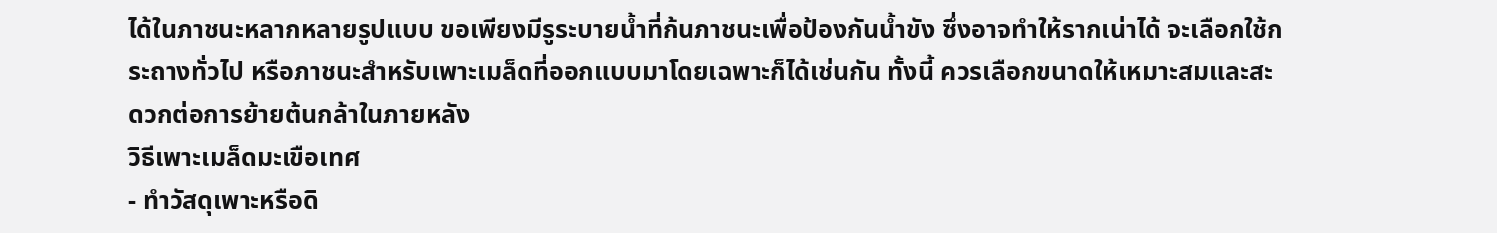ได้ในภาชนะหลากหลายรูปแบบ ขอเพียงมีรูระบายน้ำที่ก้นภาชนะเพื่อป้องกันน้ำขัง ซึ่งอาจทำให้รากเน่าได้ จะเลือกใช้กระถางทั่วไป หรือภาชนะสำหรับเพาะเมล็ดที่ออกแบบมาโดยเฉพาะก็ได้เช่นกัน ทั้งนี้ ควรเลือกขนาดให้เหมาะสมและสะดวกต่อการย้ายต้นกล้าในภายหลัง
วิธีเพาะเมล็ดมะเขือเทศ
- ทำวัสดุเพาะหรือดิ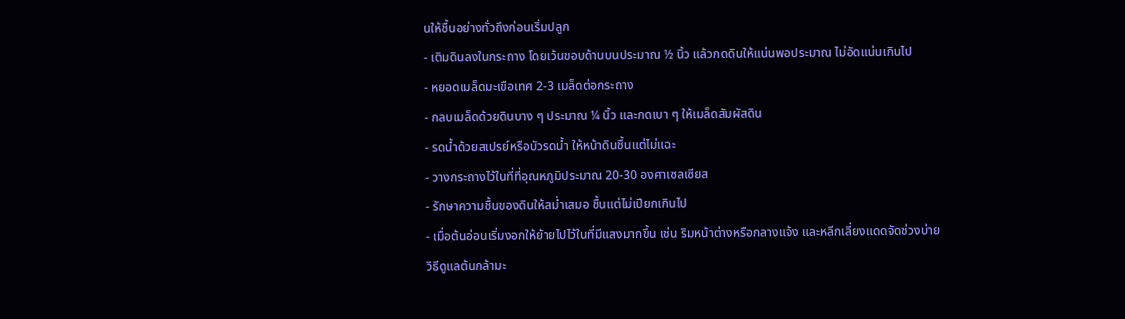นให้ชื้นอย่างทั่วถึงก่อนเริ่มปลูก
- เติมดินลงในกระถาง โดยเว้นขอบด้านบนประมาณ ½ นิ้ว แล้วกดดินให้แน่นพอประมาณ ไม่อัดแน่นเกินไป
- หยอดเมล็ดมะเขือเทศ 2-3 เมล็ดต่อกระถาง
- กลบเมล็ดด้วยดินบาง ๆ ประมาณ ¼ นิ้ว และกดเบา ๆ ให้เมล็ดสัมผัสดิน
- รดน้ำด้วยสเปรย์หรือบัวรดน้ำ ให้หน้าดินชื้นแต่ไม่แฉะ
- วางกระถางไว้ในที่ที่อุณหภูมิประมาณ 20-30 องศาเซลเซียส
- รักษาความชื้นของดินให้สม่ำเสมอ ชื้นแต่ไม่เปียกเกินไป
- เมื่อต้นอ่อนเริ่มงอกให้ย้ายไปไว้ในที่มีแสงมากขึ้น เช่น ริมหน้าต่างหรือกลางแจ้ง และหลีกเลี่ยงแดดจัดช่วงบ่าย
วิธีดูแลต้นกล้ามะ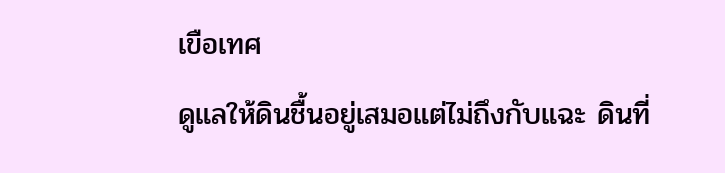เขือเทศ
ดูแลให้ดินชื้นอยู่เสมอแต่ไม่ถึงกับแฉะ ดินที่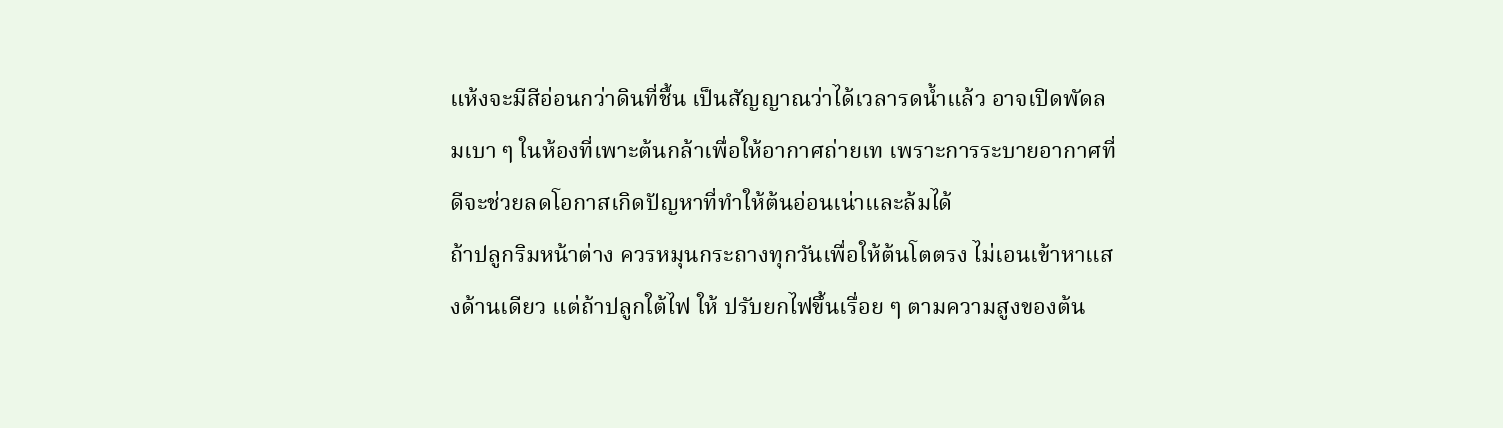แห้งจะมีสีอ่อนกว่าดินที่ชื้น เป็นสัญญาณว่าได้เวลารดน้ำแล้ว อาจเปิดพัดลมเบา ๆ ในห้องที่เพาะต้นกล้าเพื่อให้อากาศถ่ายเท เพราะการระบายอากาศที่ดีจะช่วยลดโอกาสเกิดปัญหาที่ทำให้ต้นอ่อนเน่าและล้มได้
ถ้าปลูกริมหน้าต่าง ควรหมุนกระถางทุกวันเพื่อให้ต้นโตตรง ไม่เอนเข้าหาแสงด้านเดียว แต่ถ้าปลูกใต้ไฟ ให้ ปรับยกไฟขึ้นเรื่อย ๆ ตามความสูงของต้น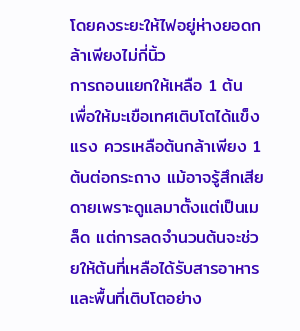โดยคงระยะให้ไฟอยู่ห่างยอดกล้าเพียงไม่กี่นิ้ว
การถอนแยกให้เหลือ 1 ต้น
เพื่อให้มะเขือเทศเติบโตได้แข็งแรง ควรเหลือต้นกล้าเพียง 1 ต้นต่อกระถาง แม้อาจรู้สึกเสียดายเพราะดูแลมาตั้งแต่เป็นเมล็ด แต่การลดจำนวนต้นจะช่วยให้ต้นที่เหลือได้รับสารอาหารและพื้นที่เติบโตอย่าง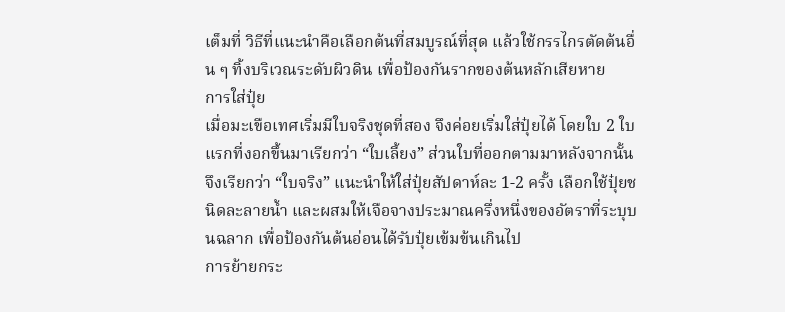เต็มที่ วิธีที่แนะนำคือเลือกต้นที่สมบูรณ์ที่สุด แล้วใช้กรรไกรตัดต้นอื่น ๆ ทิ้งบริเวณระดับผิวดิน เพื่อป้องกันรากของต้นหลักเสียหาย
การใส่ปุ๋ย
เมื่อมะเขือเทศเริ่มมีใบจริงชุดที่สอง จึงค่อยเริ่มใส่ปุ๋ยได้ โดยใบ 2 ใบแรกที่งอกขึ้นมาเรียกว่า “ใบเลี้ยง” ส่วนใบที่ออกตามมาหลังจากนั้นจึงเรียกว่า “ใบจริง” แนะนำให้ใส่ปุ๋ยสัปดาห์ละ 1-2 ครั้ง เลือกใช้ปุ๋ยชนิดละลายน้ำ และผสมให้เจือจางประมาณครึ่งหนึ่งของอัตราที่ระบุบนฉลาก เพื่อป้องกันต้นอ่อนได้รับปุ๋ยเข้มข้นเกินไป
การย้ายกระ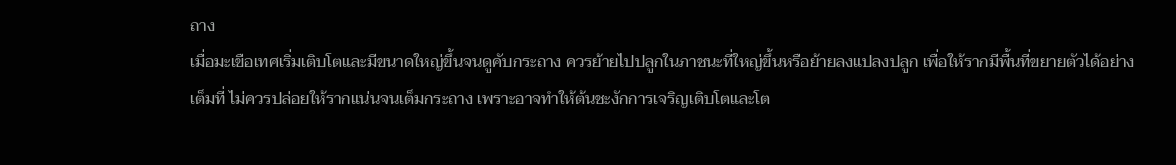ถาง
เมื่อมะเขือเทศเริ่มเติบโตและมีขนาดใหญ่ขึ้นจนดูคับกระถาง ควรย้ายไปปลูกในภาชนะที่ใหญ่ขึ้นหรือย้ายลงแปลงปลูก เพื่อให้รากมีพื้นที่ขยายตัวได้อย่างเต็มที่ ไม่ควรปล่อยให้รากแน่นจนเต็มกระถาง เพราะอาจทำให้ต้นชะงักการเจริญเติบโตและโต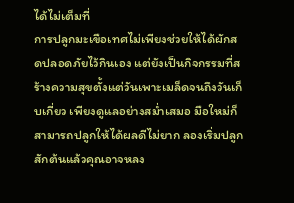ได้ไม่เต็มที่
การปลูกมะเขือเทศไม่เพียงช่วยให้ได้ผักสดปลอดภัยไว้กินเอง แต่ยังเป็นกิจกรรมที่สร้างความสุขตั้งแต่วันเพาะเมล็ดจนถึงวันเก็บเกี่ยว เพียงดูแลอย่างสม่ำเสมอ มือใหม่ก็สามารถปลูกให้ได้ผลดีไม่ยาก ลองเริ่มปลูกสักต้นแล้วคุณอาจหลง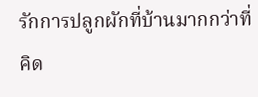รักการปลูกผักที่บ้านมากกว่าที่คิด